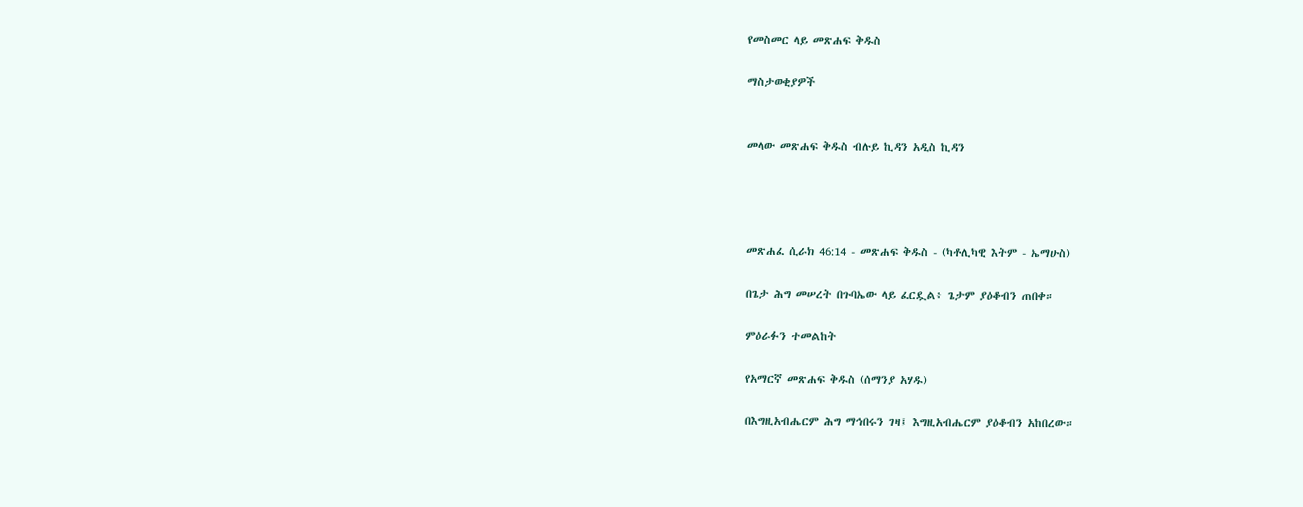የመስመር ላይ መጽሐፍ ቅዱስ

ማስታወቂያዎች


መላው መጽሐፍ ቅዱስ ብሉይ ኪዳን አዲስ ኪዳን




መጽሐፈ ሲራክ 46:14 - መጽሐፍ ቅዱስ - (ካቶሊካዊ እትም - ኤማሁስ)

በጌታ ሕግ መሠረት በጉባኤው ላይ ፈርዷል፥ ጌታም ያዕቆብን ጠበቀ።

ምዕራፉን ተመልከት

የአማርኛ መጽሐፍ ቅዱስ (ሰማንያ አሃዱ)

በእግዚአብሔርም ሕግ ማኅበሩን ገዛ፤ እግዚአብሔርም ያዕቆብን አከበረው።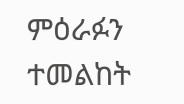ምዕራፉን ተመልከት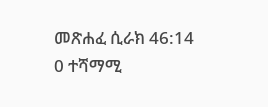መጽሐፈ ሲራክ 46:14
0 ተሻማሚ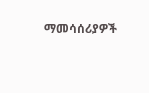ማመሳሰሪያዎች